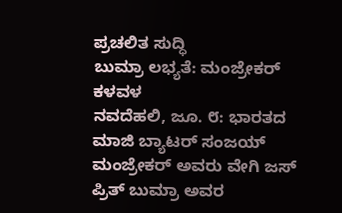ಪ್ರಚಲಿತ ಸುದ್ಧಿ
ಬುಮ್ರಾ ಲಭ್ಯತೆ: ಮಂಜ್ರೇಕರ್ ಕಳವಳ
ನವದೆಹಲಿ, ಜೂ. ೮: ಭಾರತದ ಮಾಜಿ ಬ್ಯಾಟರ್ ಸಂಜಯ್ ಮಂಜ್ರೇಕರ್ ಅವರು ವೇಗಿ ಜಸ್ ಪ್ರಿತ್ ಬುಮ್ರಾ ಅವರ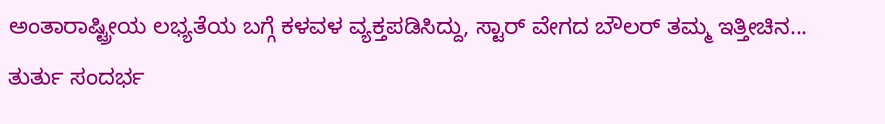ಅಂತಾರಾಷ್ಟ್ರೀಯ ಲಭ್ಯತೆಯ ಬಗ್ಗೆ ಕಳವಳ ವ್ಯಕ್ತಪಡಿಸಿದ್ದು, ಸ್ಟಾರ್ ವೇಗದ ಬೌಲರ್ ತಮ್ಮ ಇತ್ತೀಚಿನ...
ತುರ್ತು ಸಂದರ್ಭ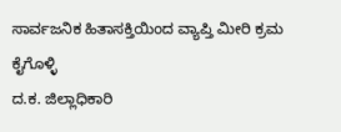ಸಾರ್ವಜನಿಕ ಹಿತಾಸಕ್ತಿಯಿಂದ ವ್ಯಾಪ್ತಿ ಮೀರಿ ಕ್ರಮ ಕೈಗೊಳ್ಳಿ
ದ.ಕ. ಜಿಲ್ಲಾಧಿಕಾರಿ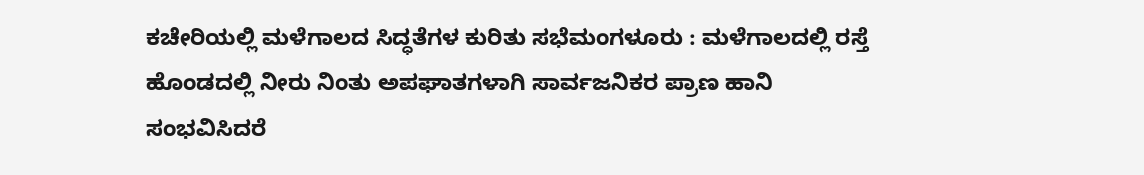ಕಚೇರಿಯಲ್ಲಿ ಮಳೆಗಾಲದ ಸಿದ್ಧತೆಗಳ ಕುರಿತು ಸಭೆಮಂಗಳೂರು : ಮಳೆಗಾಲದಲ್ಲಿ ರಸ್ತೆ ಹೊಂಡದಲ್ಲಿ ನೀರು ನಿಂತು ಅಪಘಾತಗಳಾಗಿ ಸಾರ್ವಜನಿಕರ ಪ್ರಾಣ ಹಾನಿ ಸಂಭವಿಸಿದರೆ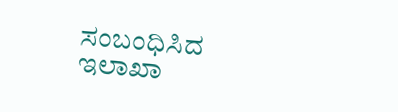ಸಂಬಂಧಿಸಿದ ಇಲಾಖಾ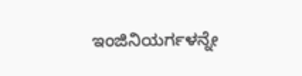ಇಂಜಿನಿಯರ್ಗಳನ್ನೇ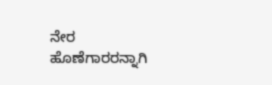ನೇರ ಹೊಣೆಗಾರರನ್ನಾಗಿ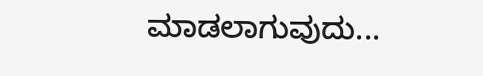ಮಾಡಲಾಗುವುದು...